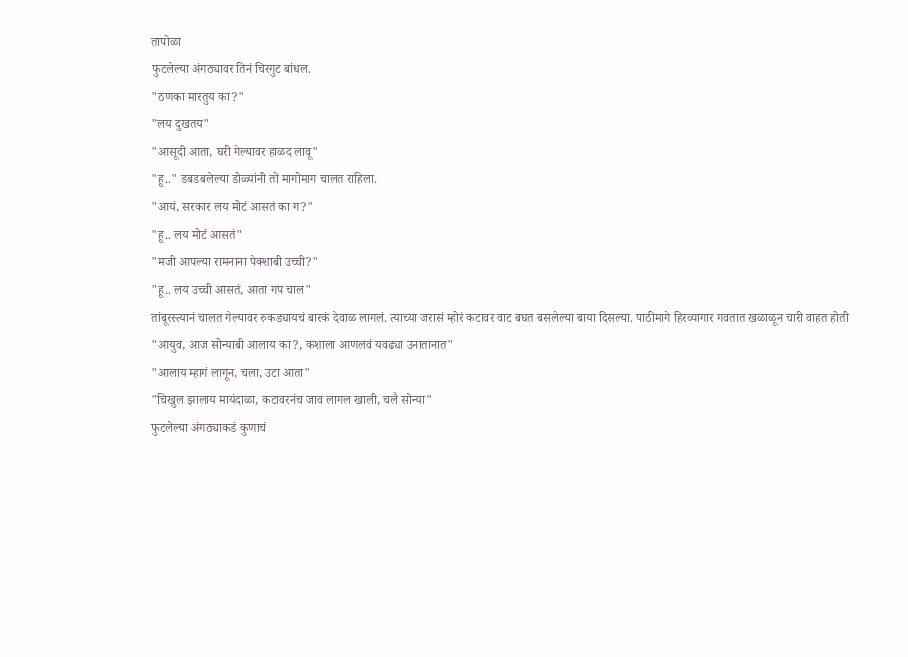तापोळा
फुटलेल्या अंगठ्यावर तिनं चिरगुट बांधल.
"ठणका मारतुय का?"
"लय दुखतय"
"आसूदी आता, घरी गेल्यावर हाळद लावू"
"हू.." डबडबलेल्या डोळ्यांनी तो मागोमाग चालत राहिला.
"आयं, सरकार लय मोटं आसतं का ग?"
"हू.. लय मोटं आसतं"
"मजी आपल्या रामनाना पेक्शाबी उच्ची?"
"हू.. लय उच्ची आसतं, आता गप चाल"
तांबूरस्त्यानं चालत गेल्यावर रुकड्यायचं बारकं देवाळ लागलं. त्याच्या जरासं म्होरं कटावर वाट बघत बसलेल्या बाया दिसल्या. पाठीमागे हिरव्यागार गवतात खळाळून चारी वाहत होती
"आयुव, आज सोन्याबी आलाय का?, कशाला आणलवं यवढ्या उनातानात"
"आलाय म्हागं लागून, चला, उटा आता"
"चिखुल झालाय मायंदाळा, कटावरनंच जाव लागल खाली, चलै सोन्या"
फुटलेल्या अंगठ्याकडं कुणाचं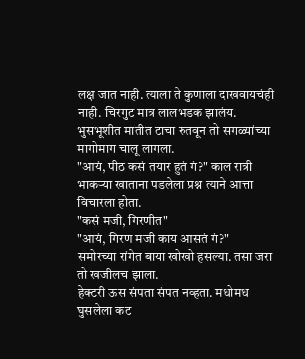लक्ष जात नाही. त्याला ते कुणाला दाखवायचंही नाही. चिरगुट मात्र लालभडक झालंय. भुसभूशीत मातीत टाचा रुतवून तो सगळ्यांच्या मागोमाग चालू लागला.
"आयं, पीठ कसं तयार हुतं गं?" काल रात्री भाकऱ्या खाताना पडलेला प्रश्न त्याने आत्ता विचारला होता.
"कसं मजी, गिरणीत"
"आयं, गिरण मजी काय आसतं गं?"
समोरच्या रांगेत बाया खोखो हसल्या. तसा जरा तो खजीलच झाला.
हेक्टरी ऊस संपता संपत नव्हता. मधोमध घुसलेला कट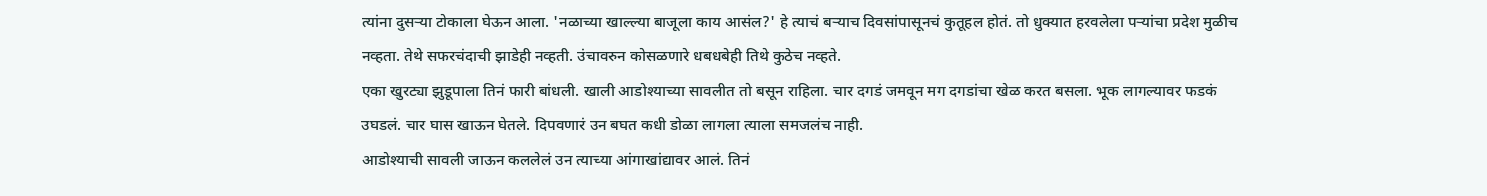त्यांना दुसऱ्या टोकाला घेऊन आला. 'नळाच्या खाल्ल्या बाजूला काय आसंल?' हे त्याचं बऱ्याच दिवसांपासूनचं कुतूहल होतं. तो धुक्यात हरवलेला पऱ्यांचा प्रदेश मुळीच नव्हता. तेथे सफरचंदाची झाडेही नव्हती. उंचावरुन कोसळणारे धबधबेही तिथे कुठेच नव्हते.
एका खुरट्या झुडूपाला तिनं फारी बांधली. खाली आडोश्याच्या सावलीत तो बसून राहिला. चार दगडं जमवून मग दगडांचा खेळ करत बसला. भूक लागल्यावर फडकं उघडलं. चार घास खाऊन घेतले. दिपवणारं उन बघत कधी डोळा लागला त्याला समजलंच नाही.
आडोश्याची सावली जाऊन कललेलं उन त्याच्या आंगाखांद्यावर आलं. तिनं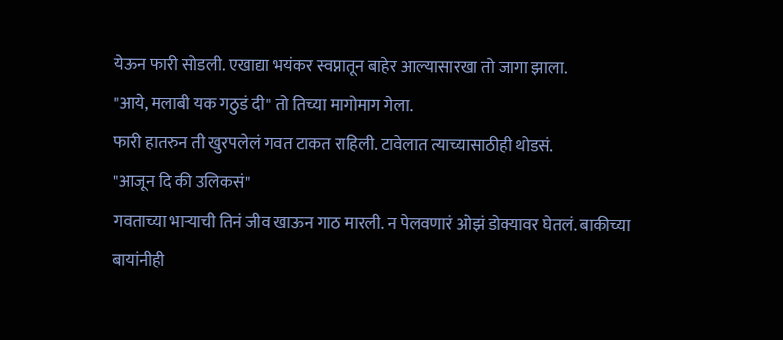येऊन फारी सोडली. एखाद्या भयंकर स्वप्नातून बाहेर आल्यासारखा तो जागा झाला.
"आये, मलाबी यक गठुडं दी" तो तिच्या मागोमाग गेला.
फारी हातरुन ती खुरपलेलं गवत टाकत राहिली. टावेलात त्याच्यासाठीही थोडसं.
"आजून दि की उलिकसं"
गवताच्या भाऱ्याची तिनं जीव खाऊन गाठ मारली. न पेलवणारं ओझं डोक्यावर घेतलं. बाकीच्या बायांनीही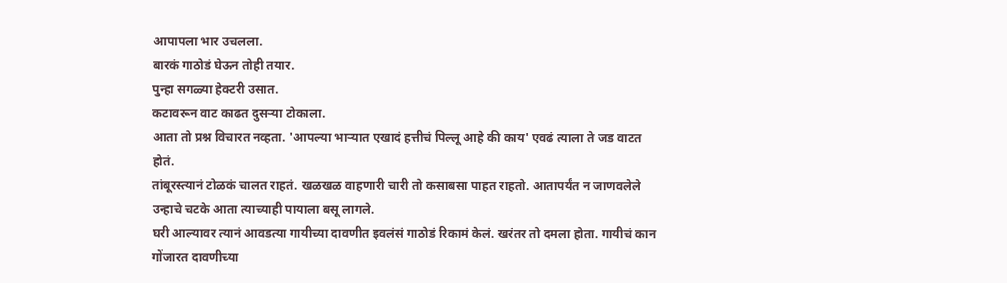आपापला भार उचलला.
बारकं गाठोडं घेऊन तोही तयार.
पुन्हा सगळ्या हेक्टरी उसात.
कटावरून वाट काढत दुसऱ्या टोकाला.
आता तो प्रश्न विचारत नव्हता. 'आपल्या भाऱ्यात एखादं हत्तीचं पिल्लू आहे की काय' एवढं त्याला ते जड वाटत होतं.
तांबूरस्त्यानं टोळकं चालत राहतं. खळखळ वाहणारी चारी तो कसाबसा पाहत राहतो. आतापर्यंत न जाणवलेले उन्हाचे चटके आता त्याच्याही पायाला बसू लागले.
घरी आल्यावर त्यानं आवडत्या गायीच्या दावणीत इवलंसं गाठोडं रिकामं केलं. खरंतर तो दमला होता. गायीचं कान गोंजारत दावणीच्या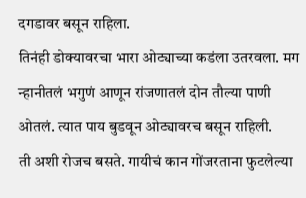दगडावर बसून राहिला.
तिनंही डोक्यावरचा भारा ओट्याच्या कडंला उतरवला. मग न्हानीतलं भगुणं आणून रांजणातलं दोन तौल्या पाणी ओतलं. त्यात पाय बुडवून ओट्यावरच बसून राहिली.
ती अशी रोजच बसते. गायीचं कान गोंजरताना फुटलेल्या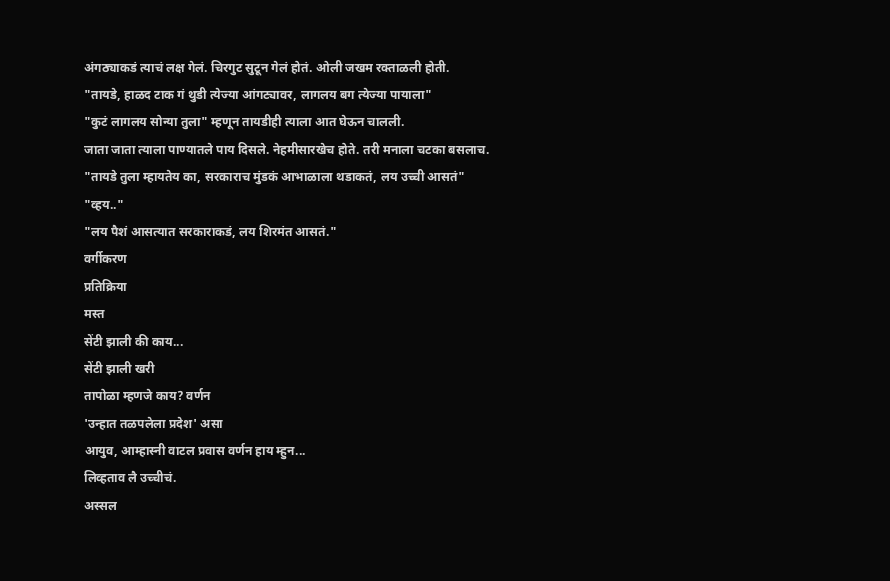अंगठ्याकडं त्याचं लक्ष गेलं. चिरगुट सुटून गेलं होतं. ओली जखम रक्ताळली होती.
"तायडे, हाळद टाक गं थुडी त्येज्या आंगट्यावर, लागलय बग त्येज्या पायाला"
"कुटं लागलय सोन्या तुला" म्हणून तायडीही त्याला आत घेऊन चालली.
जाता जाता त्याला पाण्यातले पाय दिसले. नेहमीसारखेच होते. तरी मनाला चटका बसलाच.
"तायडे तुला म्हायतेय का, सरकाराच मुंडकं आभाळाला थडाकतं, लय उच्ची आसतं"
"व्हय.."
"लय पैशं आसत्यात सरकाराकडं, लय शिरमंत आसतं."
वर्गीकरण
प्रतिक्रिया
मस्त
सेंटी झाली की काय...
सेंटी झाली खरी
तापोळा म्हणजे काय? वर्णन
'उन्हात तळपलेला प्रदेश' असा
आयुव, आम्हास्नी वाटल प्रवास वर्णन हाय म्हुन...
लिव्हताव लै उच्चीचं.
अस्सल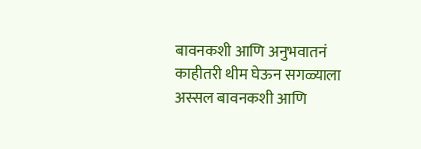बावनकशी आणि अनुभवातनं
काहीतरी थीम घेऊन सगळ्याला
अस्सल बावनकशी आणि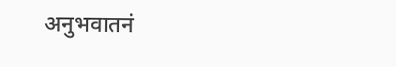अनुभवातनं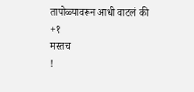तापोळ्यावरून आधी वाटलं की
+१
मस्तच
!